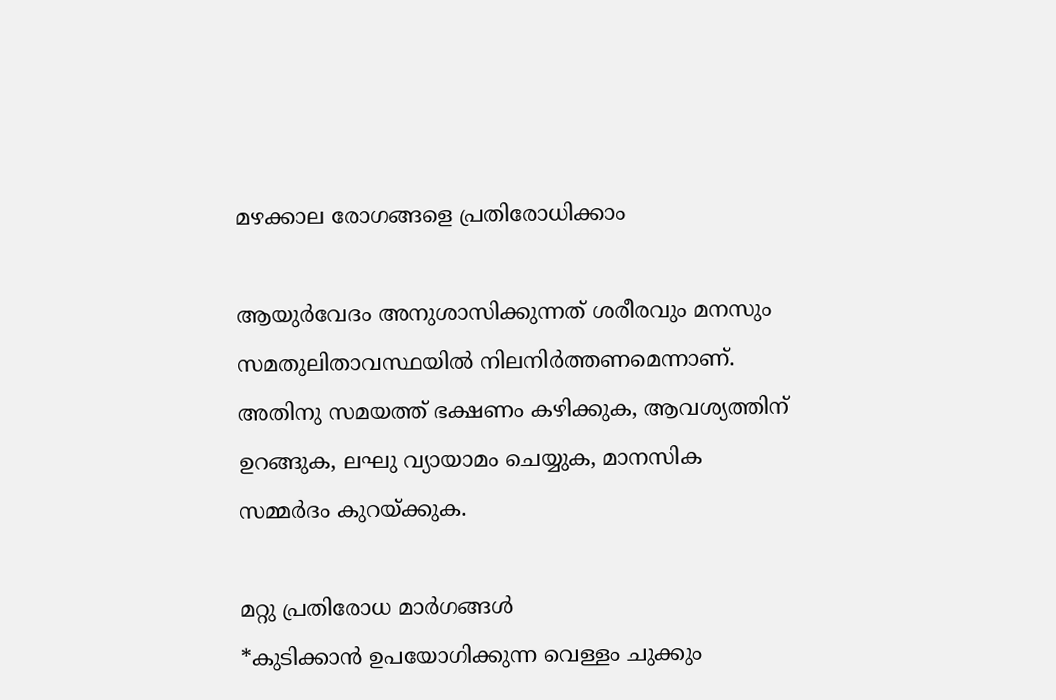മഴക്കാല രോഗങ്ങളെ പ്രതിരോധിക്കാം

ആയുർവേദം അനുശാസിക്കുന്നത് ശരീരവും മനസും സമതുലിതാവസ്ഥയിൽ നിലനിർത്തണമെന്നാണ്. അതിനു സമയത്ത് ഭക്ഷണം കഴിക്കുക, ആവശ്യത്തിന് ഉറങ്ങുക, ലഘു വ്യായാമം ചെയ്യുക, മാനസിക സമ്മർദം കുറയ്ക്കുക.

മറ്റു പ്രതിരോധ മാർഗങ്ങൾ
*കുടിക്കാൻ ഉപയോഗിക്കുന്ന വെള്ളം ചുക്കും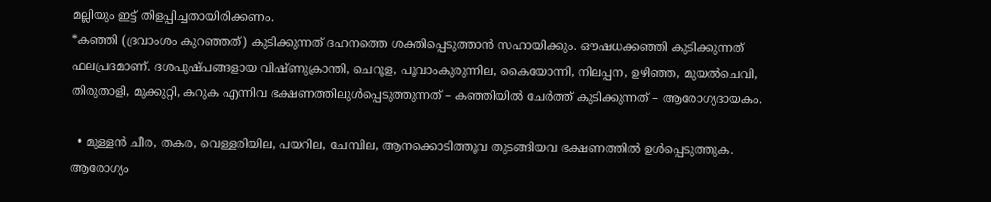മല്ലിയും ഇട്ട് തിളപ്പിച്ചതായിരിക്കണം.
*കഞ്ഞി (ദ്രവാംശം കുറഞ്ഞത്) കുടിക്കുന്നത് ദഹനത്തെ ശക്തിപ്പെടുത്താൻ സഹായിക്കും. ഔഷധക്കഞ്ഞി കുടിക്കുന്നത് ഫലപ്രദമാണ്. ദശപുഷ്പങ്ങളായ വിഷ്ണുക്രാന്തി, ചെറൂള, പൂവാംകുരുന്നില, കൈയോന്നി, നിലപ്പന, ഉഴിഞ്ഞ, മുയൽചെവി, തിരുതാളി, മുക്കുറ്റി, കറുക എന്നിവ ഭക്ഷണത്തിലുൾപ്പെടുത്തുന്നത് – കഞ്ഞിയിൽ ചേർത്ത് കുടിക്കുന്നത് – ആരോഗ്യദായകം.

  • മുള്ളൻ ചീര, തകര, വെള്ളരിയില, പയറില, ചേമ്പില, ആനക്കൊടിത്തൂവ തുടങ്ങിയവ ഭക്ഷണത്തിൽ ഉൾപ്പെടുത്തുക. ആരോഗ്യം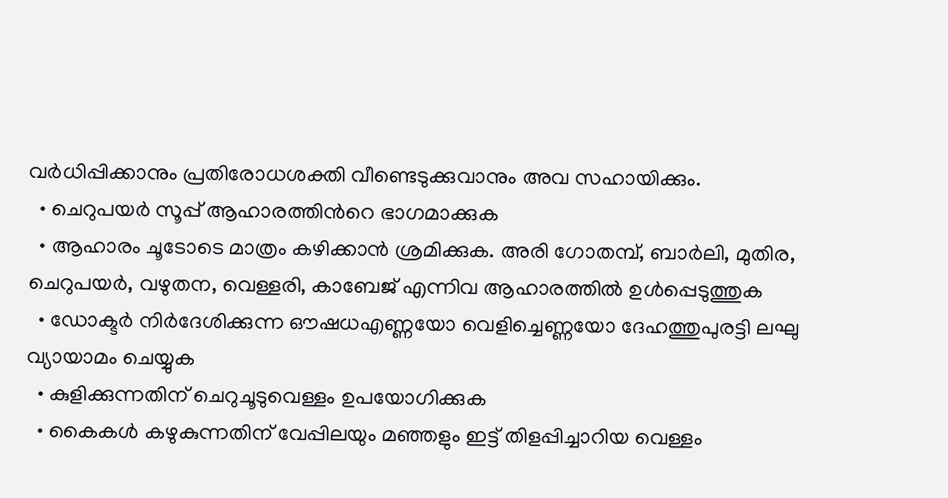വർധിപ്പിക്കാനും പ്രതിരോധശക്തി വീണ്ടെടുക്കുവാനും അവ സഹായിക്കും.
  • ചെറുപയർ സൂപ്പ് ആഹാരത്തിന്‍റെ ഭാഗമാക്കുക
  • ആഹാരം ചൂടോടെ മാത്രം കഴിക്കാൻ ശ്രമിക്കുക. അരി ഗോതമ്പ്, ബാർലി, മുതിര, ചെറുപയർ, വഴുതന, വെള്ളരി, കാബേജ് എന്നിവ ആഹാരത്തിൽ ഉൾപ്പെടുത്തുക
  • ഡോക്ടർ നിർദേശിക്കുന്ന ഔഷധഎണ്ണയോ വെളിച്ചെണ്ണയോ ദേഹത്തുപുരട്ടി ലഘു വ്യായാമം ചെയ്യുക
  • കുളിക്കുന്നതിന് ചെറുചൂടുവെള്ളം ഉപയോഗിക്കുക
  • കൈകൾ കഴുകുന്നതിന് വേപ്പിലയും മഞ്ഞളും ഇട്ട് തിളപ്പിച്ചാറിയ വെള്ളം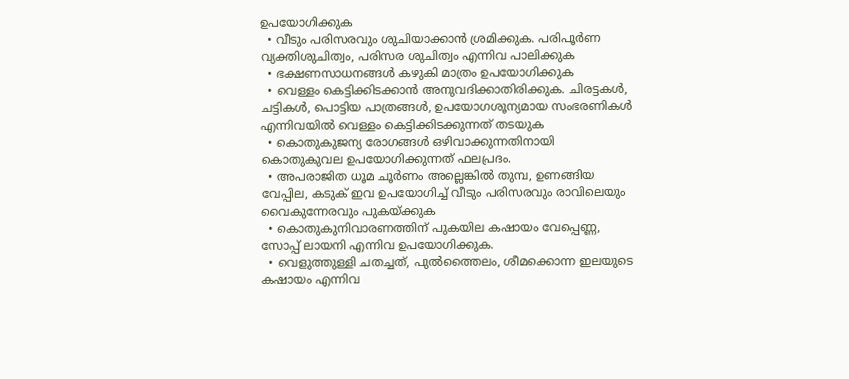ഉപയോഗിക്കുക
  • വീടും പരിസരവും ശുചിയാക്കാൻ ശ്രമിക്കുക. പരിപൂർണ വ്യക്തിശുചിത്വം, പരിസര ശുചിത്വം എന്നിവ പാലിക്കുക
  • ഭക്ഷണസാധനങ്ങൾ കഴുകി മാത്രം ഉപയോഗിക്കുക
  • വെള്ളം കെട്ടിക്കിടക്കാൻ അനുവദിക്കാതിരിക്കുക. ചിരട്ടകൾ, ചട്ടികൾ, പൊട്ടിയ പാത്രങ്ങൾ, ഉപയോഗശൂന്യമായ സംഭരണികൾ എന്നിവയിൽ വെള്ളം കെട്ടിക്കിടക്കുന്നത് തടയുക
  • കൊതുകുജന്യ രോഗങ്ങൾ ഒഴിവാക്കുന്നതിനായി കൊതുകുവല ഉപയോഗിക്കുന്നത് ഫലപ്രദം.
  • അപരാജിത ധൂമ ചൂർണം അല്ലെങ്കിൽ തുമ്പ, ഉണങ്ങിയ വേപ്പില, കടുക് ഇവ ഉപയോഗിച്ച് വീടും പരിസരവും രാവിലെയും വൈകുന്നേരവും പുകയ്ക്കുക
  • കൊതുകുനിവാരണത്തിന് പുകയില കഷായം വേപ്പെണ്ണ, സോപ്പ് ലായനി എന്നിവ ഉപയോഗിക്കുക.
  • വെളുത്തുള്ളി ചതച്ചത്, പുൽത്തൈലം, ശീമക്കൊന്ന ഇലയുടെ കഷായം എന്നിവ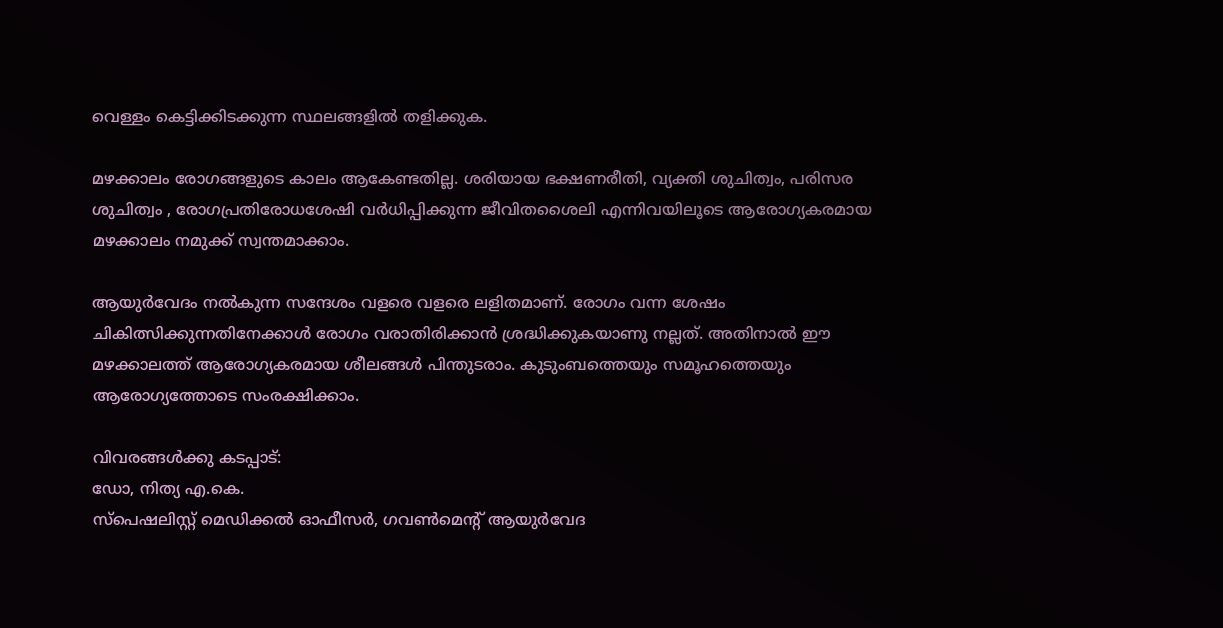വെള്ളം കെട്ടിക്കിടക്കുന്ന സ്ഥലങ്ങളിൽ തളിക്കുക.

മഴക്കാലം രോഗങ്ങളുടെ കാലം ആകേണ്ടതില്ല. ശരിയായ ഭക്ഷണരീതി, വ്യക്തി ശുചിത്വം, പരിസര ശുചിത്വം , രോഗപ്രതിരോധശേഷി വർധിപ്പിക്കുന്ന ജീവിതശൈലി എന്നിവയിലൂടെ ആരോഗ്യകരമായ മഴക്കാലം നമുക്ക് സ്വന്തമാക്കാം.

ആയുർവേദം നൽകുന്ന സന്ദേശം വളരെ വളരെ ലളിതമാണ്. രോഗം വന്ന ശേഷം ചികിത്സിക്കുന്നതിനേക്കാൾ രോഗം വരാതിരിക്കാൻ ശ്രദ്ധിക്കുകയാണു നല്ലത്. അതിനാൽ ഈ മഴക്കാലത്ത് ആരോഗ്യകരമായ ശീലങ്ങൾ പിന്തുടരാം. കുടുംബത്തെയും സമൂഹത്തെയും ആരോഗ്യത്തോടെ സംരക്ഷിക്കാം.

വിവരങ്ങൾക്കു കടപ്പാട്:
ഡോ, നിത്യ എ.കെ.
സ്പെഷലിസ്റ്റ് മെഡിക്കൽ ഓഫീസർ, ഗവൺമെന്‍റ് ആയുർവേദ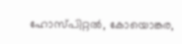ഹോസ്പിറ്റൽ, കോയൊങ്കര,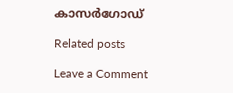കാസർഗോഡ്

Related posts

Leave a Comment